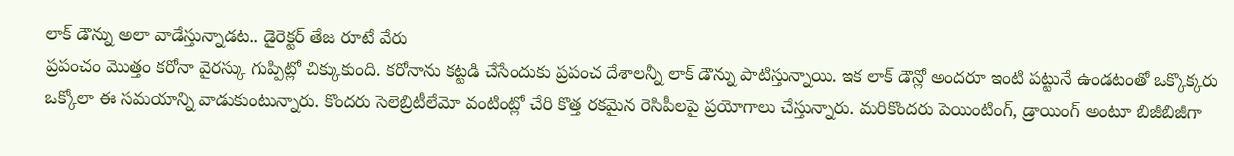లాక్ డౌన్ను అలా వాడేస్తున్నాడట.. డైరెక్టర్ తేజ రూటే వేరు
ప్రపంచం మొత్తం కరోనా వైరస్కు గుప్పిట్లో చిక్కుకుంది. కరోనాను కట్టడి చేసేందుకు ప్రపంచ దేశాలన్నీ లాక్ డౌన్ను పాటిస్తున్నాయి. ఇక లాక్ డౌన్లో అందరూ ఇంటి పట్టునే ఉండటంతో ఒక్కొక్కరు ఒక్కోలా ఈ సమయాన్ని వాడుకుంటున్నారు. కొందరు సెలెబ్రిటీలేమో వంటింట్లో చేరి కొత్త రకమైన రెసిపీలపై ప్రయోగాలు చేస్తున్నారు. మరికొందరు పెయింటింగ్, డ్రాయింగ్ అంటూ బిజీబిజీగా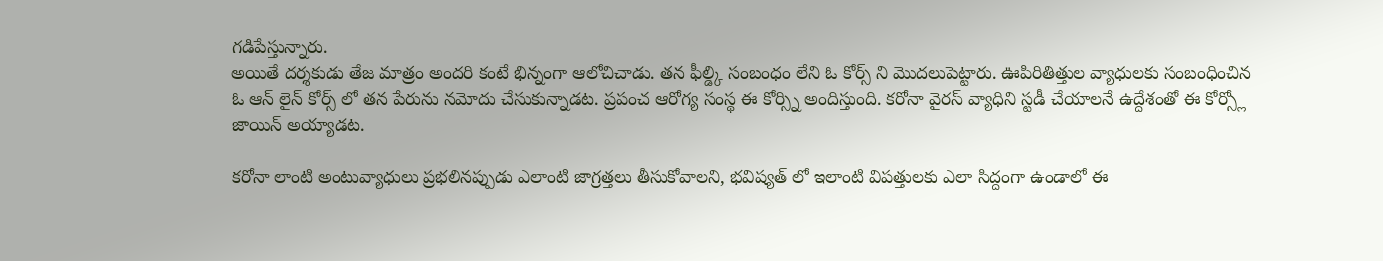గడిపేస్తున్నారు.
అయితే దర్శకుడు తేజ మాత్రం అందరి కంటే భిన్నంగా ఆలోచిచాడు. తన ఫీల్డ్కి సంబంధం లేని ఓ కోర్స్ ని మొదలుపెట్టారు. ఊపిరితిత్తుల వ్యాధులకు సంబంధించిన ఓ ఆన్ లైన్ కోర్స్ లో తన పేరును నమోదు చేసుకున్నాడట. ప్రపంచ ఆరోగ్య సంస్థ ఈ కోర్స్ని అందిస్తుంది. కరోనా వైరస్ వ్యాధిని స్టడీ చేయాలనే ఉద్దేశంతో ఈ కోర్స్లో జాయిన్ అయ్యాడట.

కరోనా లాంటి అంటువ్యాధులు ప్రభలినప్పుడు ఎలాంటి జాగ్రత్తలు తీసుకోవాలని, భవిష్యత్ లో ఇలాంటి విపత్తులకు ఎలా సిద్దంగా ఉండాలో ఈ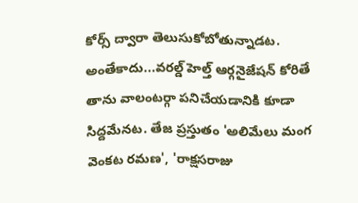కోర్స్ ద్వారా తెలుసుకోబోతున్నాడట. అంతేకాదు...వరల్డ్ హెల్త్ ఆర్గనైజేషన్ కోరితే తాను వాలంటర్గా పనిచేయడానికి కూడా సిద్దమేనట. తేజ ప్రస్తుతం 'అలిమేలు మంగ వెంకట రమణ', 'రాక్షసరాజు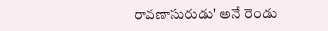రావణాసురుడు' అనే రెండు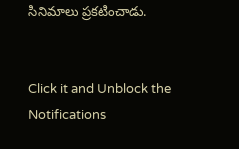సినిమాలు ప్రకటించాడు.


Click it and Unblock the Notifications